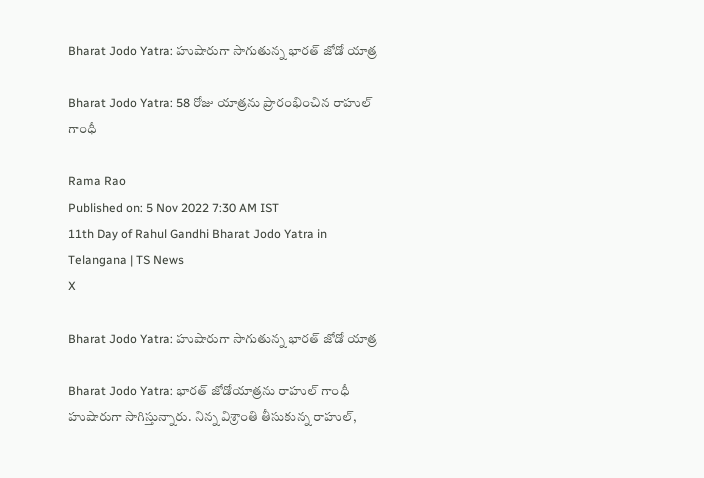Bharat Jodo Yatra: హుషారుగా సాగుతున్న భారత్ జోడో యాత్ర

Bharat Jodo Yatra: 58 రోజు యాత్రను ప్రారంభించిన రాహుల్ గాంధీ

Rama Rao
Published on: 5 Nov 2022 7:30 AM IST
11th Day of Rahul Gandhi Bharat Jodo Yatra in Telangana | TS News
X

Bharat Jodo Yatra: హుషారుగా సాగుతున్న భారత్ జోడో యాత్ర

Bharat Jodo Yatra: భారత్ జోడోయాత్రను రాహుల్ గాంధీ హుషారుగా సాగిస్తున్నారు. నిన్న విశ్రాంతి తీసుకున్న రాహుల్,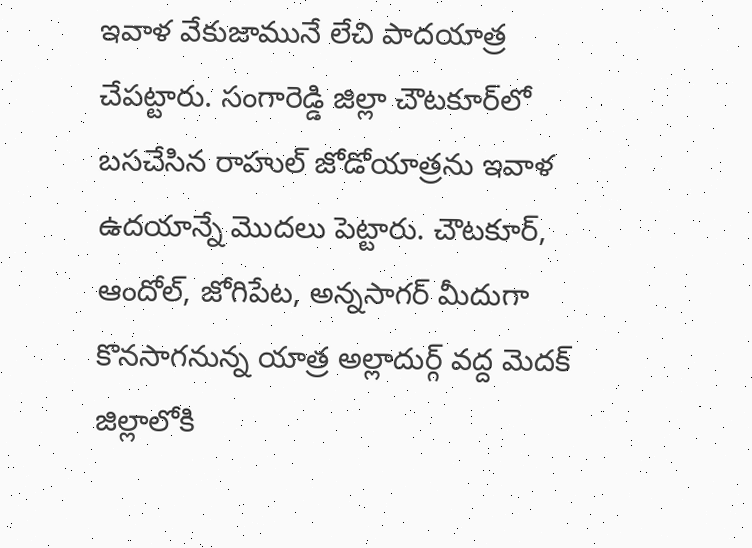ఇవాళ వేకుజామునే లేచి పాదయాత్ర చేపట్టారు. సంగారెడ్డి జిల్లా చౌటకూర్‌లో బసచేసిన రాహుల్ జోడోయాత్రను ఇవాళ ఉదయాన్నే మొదలు పెట్టారు. చౌటకూర్, ఆందోల్, జోగిపేట, అన్నసాగర్ మీదుగా కొనసాగనున్న యాత్ర అల్లాదుర్గ్ వద్ద మెదక్ జిల్లాలోకి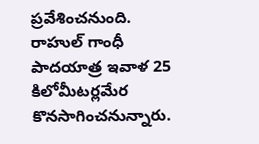ప్రవేశించనుంది. రాహుల్ గాంధీ పాదయాత్ర ఇవాళ 25 కిలోమీటర్లమేర కొనసాగించనున్నారు.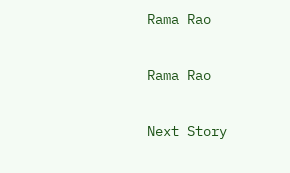Rama Rao

Rama Rao

Next Story